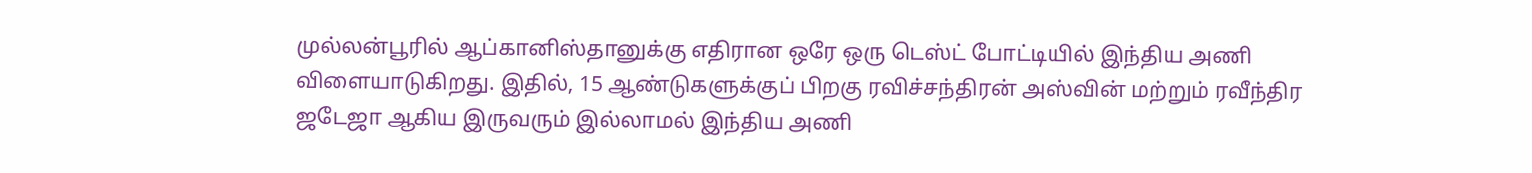முல்லன்பூரில் ஆப்கானிஸ்தானுக்கு எதிரான ஒரே ஒரு டெஸ்ட் போட்டியில் இந்திய அணி விளையாடுகிறது. இதில், 15 ஆண்டுகளுக்குப் பிறகு ரவிச்சந்திரன் அஸ்வின் மற்றும் ரவீந்திர ஜடேஜா ஆகிய இருவரும் இல்லாமல் இந்திய அணி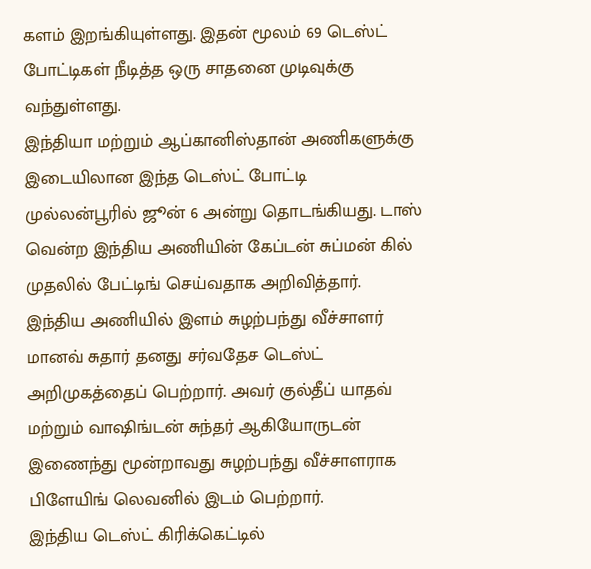களம் இறங்கியுள்ளது. இதன் மூலம் 69 டெஸ்ட் போட்டிகள் நீடித்த ஒரு சாதனை முடிவுக்கு வந்துள்ளது.
இந்தியா மற்றும் ஆப்கானிஸ்தான் அணிகளுக்கு இடையிலான இந்த டெஸ்ட் போட்டி முல்லன்பூரில் ஜூன் 6 அன்று தொடங்கியது. டாஸ் வென்ற இந்திய அணியின் கேப்டன் சுப்மன் கில் முதலில் பேட்டிங் செய்வதாக அறிவித்தார். இந்திய அணியில் இளம் சுழற்பந்து வீச்சாளர் மானவ் சுதார் தனது சர்வதேச டெஸ்ட் அறிமுகத்தைப் பெற்றார். அவர் குல்தீப் யாதவ் மற்றும் வாஷிங்டன் சுந்தர் ஆகியோருடன் இணைந்து மூன்றாவது சுழற்பந்து வீச்சாளராக பிளேயிங் லெவனில் இடம் பெற்றார்.
இந்திய டெஸ்ட் கிரிக்கெட்டில்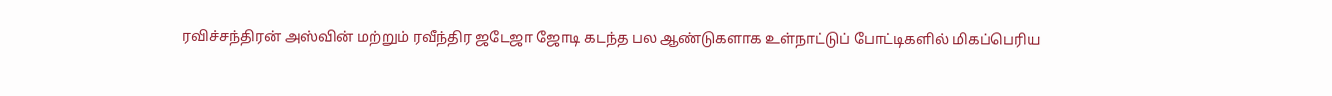ரவிச்சந்திரன் அஸ்வின் மற்றும் ரவீந்திர ஜடேஜா ஜோடி கடந்த பல ஆண்டுகளாக உள்நாட்டுப் போட்டிகளில் மிகப்பெரிய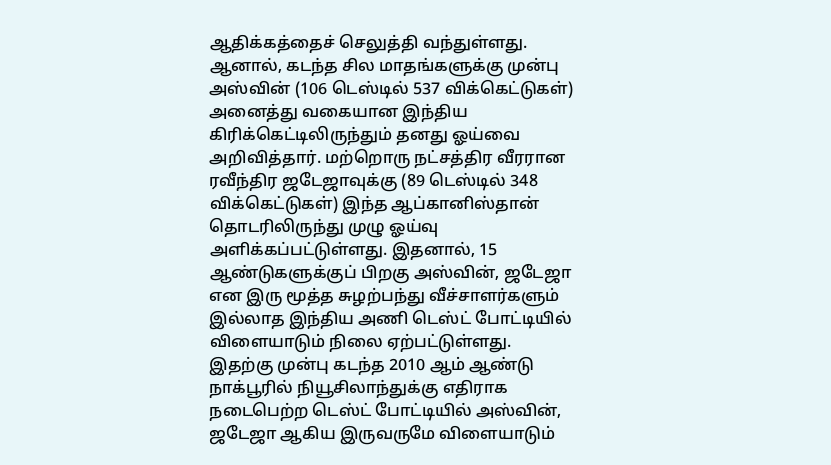ஆதிக்கத்தைச் செலுத்தி வந்துள்ளது. ஆனால், கடந்த சில மாதங்களுக்கு முன்பு அஸ்வின் (106 டெஸ்டில் 537 விக்கெட்டுகள்) அனைத்து வகையான இந்திய கிரிக்கெட்டிலிருந்தும் தனது ஓய்வை அறிவித்தார். மற்றொரு நட்சத்திர வீரரான ரவீந்திர ஜடேஜாவுக்கு (89 டெஸ்டில் 348 விக்கெட்டுகள்) இந்த ஆப்கானிஸ்தான் தொடரிலிருந்து முழு ஓய்வு அளிக்கப்பட்டுள்ளது. இதனால், 15 ஆண்டுகளுக்குப் பிறகு அஸ்வின், ஜடேஜா என இரு மூத்த சுழற்பந்து வீச்சாளர்களும் இல்லாத இந்திய அணி டெஸ்ட் போட்டியில் விளையாடும் நிலை ஏற்பட்டுள்ளது.
இதற்கு முன்பு கடந்த 2010 ஆம் ஆண்டு நாக்பூரில் நியூசிலாந்துக்கு எதிராக நடைபெற்ற டெஸ்ட் போட்டியில் அஸ்வின், ஜடேஜா ஆகிய இருவருமே விளையாடும்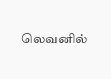லெவனில்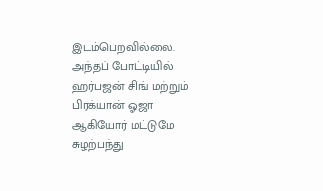இடம்பெறவில்லை. அந்தப் போட்டியில் ஹர்பஜன் சிங் மற்றும் பிரக்யான் ஓஜா ஆகியோர் மட்டுமே சுழற்பந்து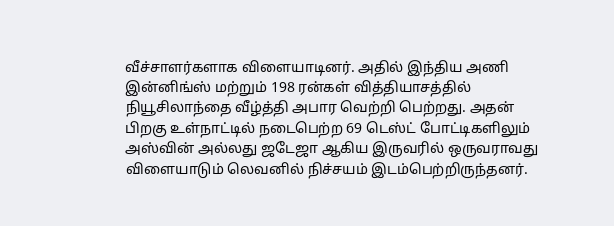வீச்சாளர்களாக விளையாடினர். அதில் இந்திய அணி இன்னிங்ஸ் மற்றும் 198 ரன்கள் வித்தியாசத்தில் நியூசிலாந்தை வீழ்த்தி அபார வெற்றி பெற்றது. அதன் பிறகு உள்நாட்டில் நடைபெற்ற 69 டெஸ்ட் போட்டிகளிலும் அஸ்வின் அல்லது ஜடேஜா ஆகிய இருவரில் ஒருவராவது விளையாடும் லெவனில் நிச்சயம் இடம்பெற்றிருந்தனர்.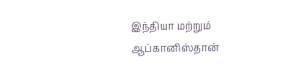இந்தியா மற்றும் ஆப்கானிஸ்தான்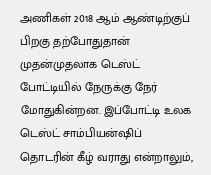அணிகள் 2018 ஆம் ஆண்டிற்குப் பிறகு தற்போதுதான் முதன்முதலாக டெஸ்ட் போட்டியில் நேருக்கு நேர் மோதுகின்றன. இப்போட்டி உலக டெஸ்ட் சாம்பியன்ஷிப் தொடரின் கீழ் வராது என்றாலும்,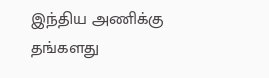இந்திய அணிக்கு தங்களது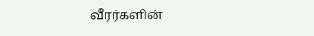வீரர்களின்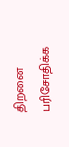திறனை பரிசோதிக்க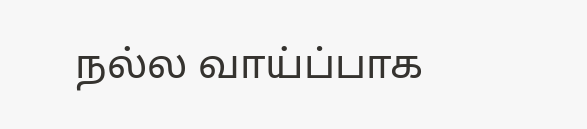நல்ல வாய்ப்பாக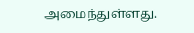அமைந்துள்ளது.